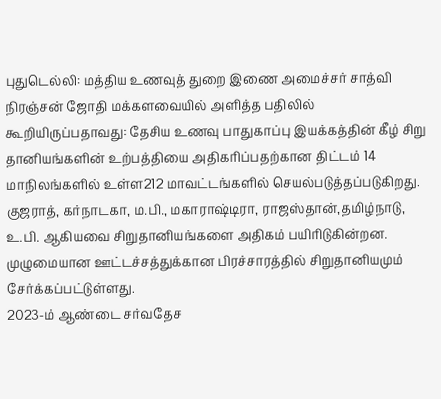புதுடெல்லி: மத்திய உணவுத் துறை இணை அமைச்சர் சாத்வி நிரஞ்சன் ஜோதி மக்களவையில் அளித்த பதிலில் கூறியிருப்பதாவது: தேசிய உணவு பாதுகாப்பு இயக்கத்தின் கீழ் சிறு தானியங்களின் உற்பத்தியை அதிகரிப்பதற்கான திட்டம் 14 மாநிலங்களில் உள்ள212 மாவட்டங்களில் செயல்படுத்தப்படுகிறது. குஜராத், கர்நாடகா, ம.பி., மகாராஷ்டிரா, ராஜஸ்தான்,தமிழ்நாடு, உ.பி. ஆகியவை சிறுதானியங்களை அதிகம் பயிரிடுகின்றன. முழுமையான ஊட்டச்சத்துக்கான பிரச்சாரத்தில் சிறுதானியமும் சேர்க்கப்பட்டுள்ளது.
2023-ம் ஆண்டை சர்வதேச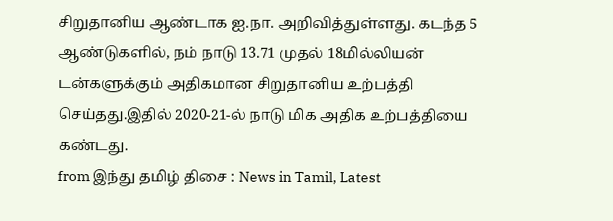சிறுதானிய ஆண்டாக ஐ.நா. அறிவித்துள்ளது. கடந்த 5 ஆண்டுகளில், நம் நாடு 13.71 முதல் 18மில்லியன் டன்களுக்கும் அதிகமான சிறுதானிய உற்பத்தி செய்தது.இதில் 2020-21-ல் நாடு மிக அதிக உற்பத்தியை கண்டது.
from இந்து தமிழ் திசை : News in Tamil, Latest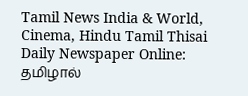Tamil News India & World, Cinema, Hindu Tamil Thisai Daily Newspaper Online: தமிழால்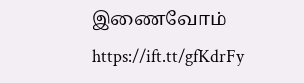இணைவோம் https://ift.tt/gfKdrFy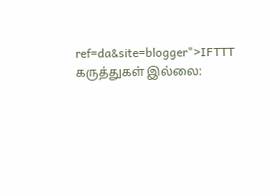ref=da&site=blogger">IFTTT
கருத்துகள் இல்லை: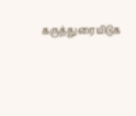கருத்துரையிடுக